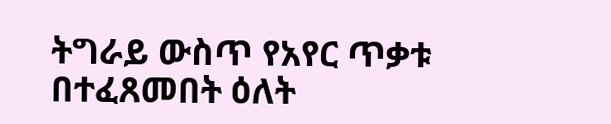ትግራይ ውስጥ የአየር ጥቃቱ በተፈጸመበት ዕለት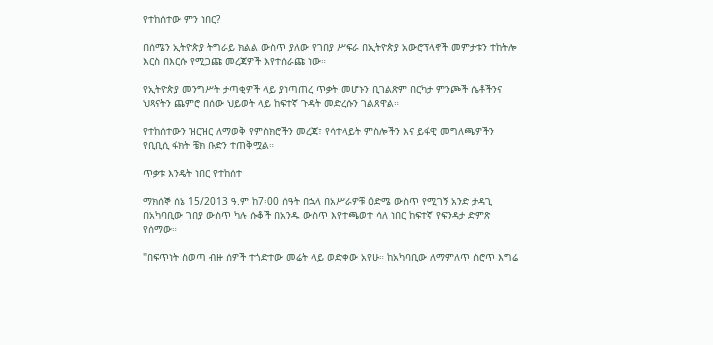የተከሰተው ምን ነበር?

በሰሜን ኢትዮጵያ ትግራይ ክልል ውስጥ ያለው የገበያ ሥፍራ በኢትዮጵያ አውሮፕላኖች መምታቱን ተከትሎ እርስ በእርሱ የሚጋጩ መረጃዎች እየተሰራጩ ነው።

የኢትዮጵያ መንግሥት ታጣቂዎች ላይ ያነጣጠረ ጥቃት መሆኑን ቢገልጽም በርካታ ምንጮች ሴቶችንና ህጻናትን ጨምሮ በሰው ህይወት ላይ ከፍተኛ ጉዳት መድረሱን ገልጸዋል።

የተከሰተውን ዝርዝር ለማወቅ የምስክሮችን መረጃ፣ የሳተላይት ምስሎችን እና ይፋዊ መግለጫዎችን የቢቢሲ ፋክት ቼክ ቡድን ተጠቅሟል።

ጥቃቱ እንዴት ነበር የተከሰተ

ማክሰኞ ሰኔ 15/2013 ዓ.ም ከ7፡00 ሰዓት በኋላ በአሥራዎቹ ዕድሜ ውስጥ የሚገኝ አንድ ታዳጊ በአካባቢው ገበያ ውስጥ ካሉ ሱቆች በአንዱ ውስጥ እየተጫወተ ሳለ ነበር ከፍተኛ የፍንዳታ ድምጽ የሰማው።

"በፍጥነት ስወጣ ብዙ ሰዎች ተጎድተው መሬት ላይ ወድቀው አየሁ። ከአካባቢው ለማምለጥ ስሮጥ እግሬ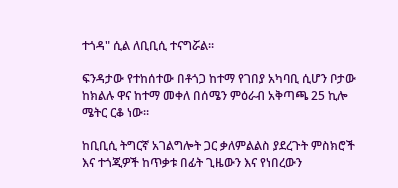ተጎዳ" ሲል ለቢቢሲ ተናግሯል።

ፍንዳታው የተከሰተው በቶጎጋ ከተማ የገበያ አካባቢ ሲሆን ቦታው ከክልሉ ዋና ከተማ መቀለ በሰሜን ምዕራብ አቅጣጫ 25 ኪሎ ሜትር ርቆ ነው።

ከቢቢሲ ትግርኛ አገልግሎት ጋር ቃለምልልስ ያደረጉት ምስክሮች እና ተጎጂዎች ከጥቃቱ በፊት ጊዜውን እና የነበረውን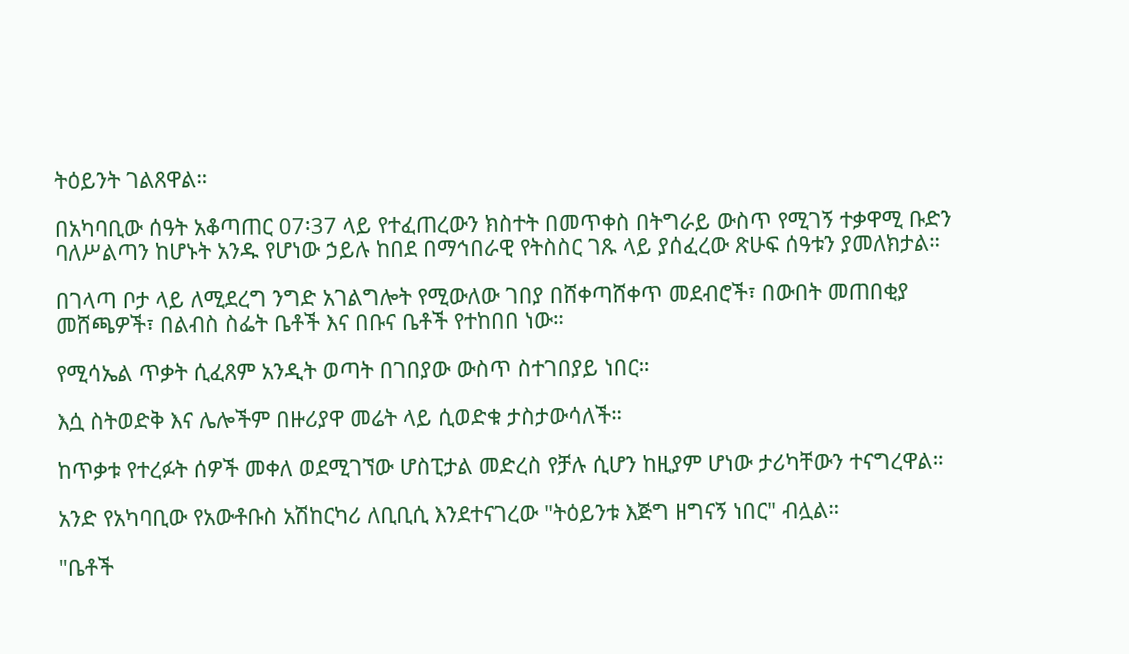ትዕይንት ገልጸዋል።

በአካባቢው ሰዓት አቆጣጠር 07፡37 ላይ የተፈጠረውን ክስተት በመጥቀስ በትግራይ ውስጥ የሚገኝ ተቃዋሚ ቡድን ባለሥልጣን ከሆኑት አንዱ የሆነው ኃይሉ ከበደ በማኅበራዊ የትስስር ገጹ ላይ ያሰፈረው ጽሁፍ ሰዓቱን ያመለክታል።

በገላጣ ቦታ ላይ ለሚደረግ ንግድ አገልግሎት የሚውለው ገበያ በሸቀጣሸቀጥ መደብሮች፣ በውበት መጠበቂያ መሸጫዎች፣ በልብስ ስፌት ቤቶች እና በቡና ቤቶች የተከበበ ነው።

የሚሳኤል ጥቃት ሲፈጸም አንዲት ወጣት በገበያው ውስጥ ስተገበያይ ነበር።

እሷ ስትወድቅ እና ሌሎችም በዙሪያዋ መሬት ላይ ሲወድቁ ታስታውሳለች።

ከጥቃቱ የተረፉት ሰዎች መቀለ ወደሚገኘው ሆስፒታል መድረስ የቻሉ ሲሆን ከዚያም ሆነው ታሪካቸውን ተናግረዋል።

አንድ የአካባቢው የአውቶቡስ አሽከርካሪ ለቢቢሲ እንደተናገረው "ትዕይንቱ እጅግ ዘግናኝ ነበር" ብሏል።

"ቤቶች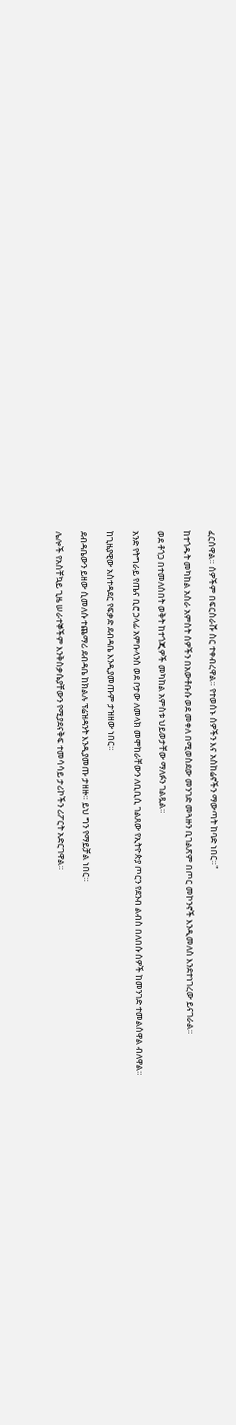ፈርሰዋል። ሰዎችም በፍርስራሹ ስር ተቀብረዋል። የተወሰኑ ሰዎችን እና አስከሬኖችን ማውጣት ከባድ ነበር።"

ከተጎዱት መካከል አስራ አምስት ሰዎችን በአውቶቡሱ ወደ መቀለ በሚወስደው መንገድ መጓዙን ቢገልጽም በጦር መኮንኖች እንዲመለስ እንደተነገረው ይናገራል።

ወደ ቶጎጋ በተመለሰበት ወቅት ከተጎጂዎች መካከል አምስቱ ህይወታቸው ማለፉን ገልጿል።

አንድ የትግራይ የጤና ቢሮ ኃላፊ አምቡላንስ ወደ ቦታው ለመላክ መሞከራቸውን ለቢቢሲ ገልጸው የኢትዮጵያ ጦርን የደንብ ልብስ በለበሱ ሰዎች ከመንገድ ተመልሰዋል ብለዋል።

ከጊዜያዊው አስተዳደር የፍቃድ ደብዳቤ እንዲያመጡም ታዝዘው ነበር።

ደብዳቤውን ይዘው ሲመለሱ ተጨማሪ ደብዳቤ ከክልሉ ፕሬዝዳንት እንዲያመጡ ታዘዙ። ይህ ግን የማይቻል ነበር።

ሌሎች የአስቸኳይ ጊዜ ሠራተኞችም እንቅስቃሴያቸውን የሚያደናቅፍ ተመሳሳይ ታሪኮችን ሪፖርት አድርገዋል።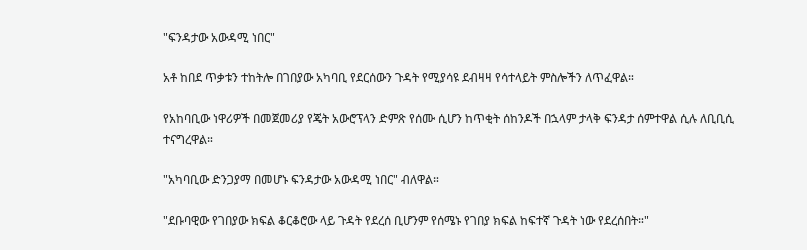"ፍንዳታው አውዳሚ ነበር"

አቶ ከበደ ጥቃቱን ተከትሎ በገበያው አካባቢ የደርሰውን ጉዳት የሚያሳዩ ደብዛዛ የሳተላይት ምስሎችን ለጥፈዋል።

የአከባቢው ነዋሪዎች በመጀመሪያ የጄት አውሮፕላን ድምጽ የሰሙ ሲሆን ከጥቂት ሰከንዶች በኋላም ታላቅ ፍንዳታ ሰምተዋል ሲሉ ለቢቢሲ ተናግረዋል።

"አካባቢው ድንጋያማ በመሆኑ ፍንዳታው አውዳሚ ነበር" ብለዋል።

"ደቡባዊው የገበያው ክፍል ቆርቆሮው ላይ ጉዳት የደረሰ ቢሆንም የሰሜኑ የገበያ ክፍል ከፍተኛ ጉዳት ነው የደረሰበት።"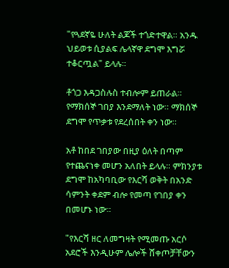"የጓደኛዬ ሁለት ልጆች ተጎድተዋል። አንዱ ህይወቱ ሲያልፍ ሌላኛዋ ደግሞ እግሯ ተቆርጧል" ይላሉ።

ቶጎጋ እዳጋስሉስ ተብሎም ይጠራል። የማክሰኞ ገበያ እንደማለት ነው። ማክሰኞ ደግሞ የጥቃቱ የደረሰበት ቀን ነው።

አቶ ከበደ ገበያው በዚያ ዕለት በጣም የተጨናነቀ መሆን አለበት ይላሉ። ምክንያቱ ደግሞ ከአካባቢው የእርሻ ወቅት በአንድ ሳምንት ቀደም ብሎ የመጣ የገበያ ቀን በመሆኑ ነው።

"የእርሻ ዘር ለመግዛት የሚመጡ አርሶ አደሮች እንዲሁም ሌሎች ሸቀጦቻቸውን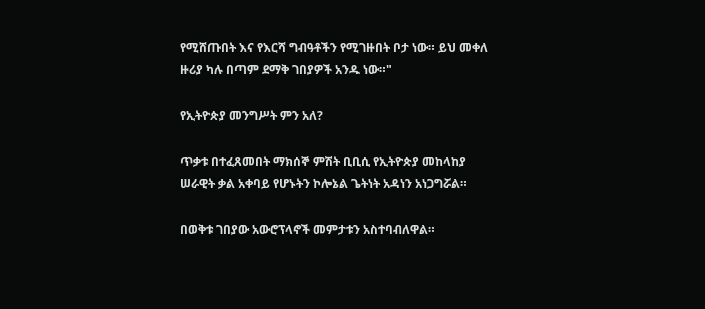የሚሸጡበት እና የእርሻ ግብዓቶችን የሚገዙበት ቦታ ነው። ይህ መቀለ ዙሪያ ካሉ በጣም ደማቅ ገበያዎች አንዱ ነው።"

የኢትዮጵያ መንግሥት ምን አለ?

ጥቃቱ በተፈጸመበት ማክሰኞ ምሽት ቢቢሲ የኢትዮጵያ መከላከያ ሠራዊት ቃል አቀባይ የሆኑትን ኮሎኔል ጌትነት አዳነን አነጋግሯል።

በወቅቱ ገበያው አውሮፕላኖች መምታቱን አስተባብለዋል።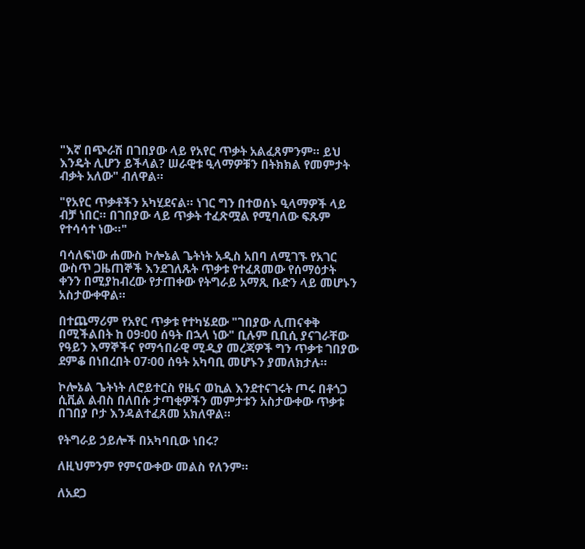"እኛ በጭራሽ በገበያው ላይ የአየር ጥቃት አልፈጸምንም። ይህ እንዴት ሊሆን ይችላል? ሠራዊቱ ዒላማዎቹን በትክክል የመምታት ብቃት አለው" ብለዋል።

"የአየር ጥቃቶችን አካሂደናል። ነገር ግን በተወሰኑ ዒላማዎች ላይ ብቻ ነበር። በገበያው ላይ ጥቃት ተፈጽሟል የሚባለው ፍጹም የተሳሳተ ነው።"

ባሳለፍነው ሐሙስ ኮሎኔል ጌትነት አዲስ አበባ ለሚገኙ የአገር ውስጥ ጋዜጠኞች እንደገለጹት ጥቃቱ የተፈጸመው የሰማዕታት ቀንን በሚያከብረው የታጠቀው የትግራይ አማጺ ቡድን ላይ መሆኑን አስታውቀዋል።

በተጨማሪም የአየር ጥቃቱ የተካሄደው "ገበያው ሊጠናቀቅ በሚችልበት ከ 09፡00 ሰዓት በኋላ ነው" ቢሉም ቢቢሲ ያናገራቸው የዓይን እማኞችና የማኅበራዊ ሚዲያ መረጃዎች ግን ጥቃቱ ገበያው ደምቆ በነበረበት 07፡00 ሰዓት አካባቢ መሆኑን ያመለክታሉ።

ኮሎኔል ጌትነት ለሮይተርስ የዜና ወኪል እንደተናገሩት ጦሩ በቶጎጋ ሲቪል ልብስ በለበሱ ታጣቂዎችን መምታቱን አስታውቀው ጥቃቱ በገበያ ቦታ እንዳልተፈጸመ አክለዋል።

የትግራይ ኃይሎች በአካባቢው ነበሩ?

ለዚህምንም የምናውቀው መልስ የለንም።

ለአደጋ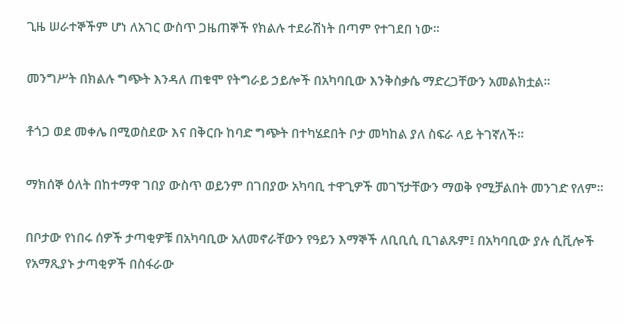ጊዜ ሠራተኞችም ሆነ ለአገር ውስጥ ጋዜጠኞች የክልሉ ተደራሽነት በጣም የተገደበ ነው።

መንግሥት በክልሉ ግጭት እንዳለ ጠቁሞ የትግራይ ኃይሎች በአካባቢው እንቅስቃሴ ማድረጋቸውን አመልክቷል።

ቶጎጋ ወደ መቀሌ በሚወስደው እና በቅርቡ ከባድ ግጭት በተካሄደበት ቦታ መካከል ያለ ስፍራ ላይ ትገኛለች።

ማክሰኞ ዕለት በከተማዋ ገበያ ውስጥ ወይንም በገበያው አካባቢ ተዋጊዎች መገኘታቸውን ማወቅ የሚቻልበት መንገድ የለም።

በቦታው የነበሩ ሰዎች ታጣቂዎቹ በአካባቢው አለመኖራቸውን የዓይን እማኞች ለቢቢሲ ቢገልጹም፤ በአካባቢው ያሉ ሲቪሎች የአማጺያኑ ታጣቂዎች በስፋራው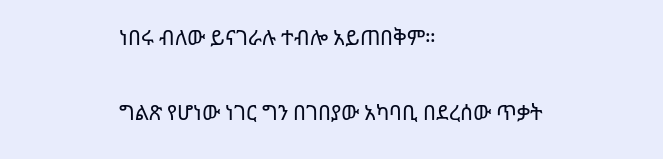ነበሩ ብለው ይናገራሉ ተብሎ አይጠበቅም።

ግልጽ የሆነው ነገር ግን በገበያው አካባቢ በደረሰው ጥቃት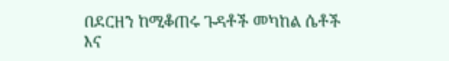በደርዘን ከሚቆጠሩ ጉዳቶች መካከል ሴቶች እና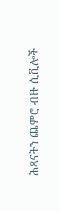ሕጻናትን ጨምሮ ብዙ ሲቪሎች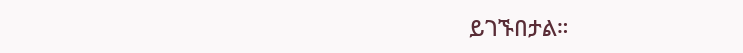ይገኙበታል።